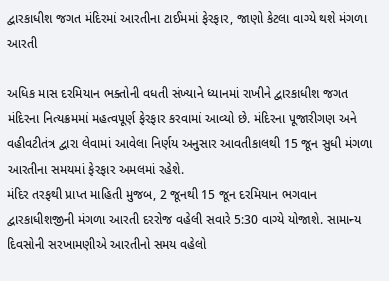દ્વારકાધીશ જગત મંદિરમાં આરતીના ટાઈમમાં ફેરફાર, જાણો કેટલા વાગ્યે થશે મંગળા આરતી

અધિક માસ દરમિયાન ભક્તોની વધતી સંખ્યાને ધ્યાનમાં રાખીને દ્વારકાધીશ જગત મંદિરના નિત્યક્રમમાં મહત્વપૂર્ણ ફેરફાર કરવામાં આવ્યો છે. મંદિરના પૂજારીગણ અને વહીવટીતંત્ર દ્વારા લેવામાં આવેલા નિર્ણય અનુસાર આવતીકાલથી 15 જૂન સુધી મંગળા આરતીના સમયમાં ફેરફાર અમલમાં રહેશે.
મંદિર તરફથી પ્રાપ્ત માહિતી મુજબ, 2 જૂનથી 15 જૂન દરમિયાન ભગવાન દ્વારકાધીશજીની મંગળા આરતી દરરોજ વહેલી સવારે 5:30 વાગ્યે યોજાશે. સામાન્ય દિવસોની સરખામણીએ આરતીનો સમય વહેલો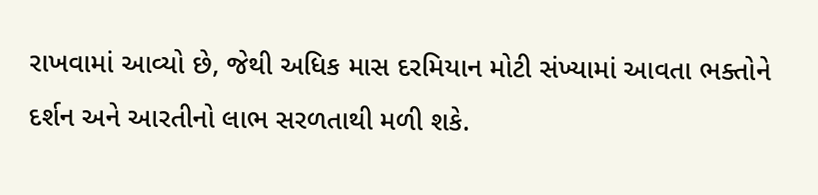રાખવામાં આવ્યો છે, જેથી અધિક માસ દરમિયાન મોટી સંખ્યામાં આવતા ભક્તોને દર્શન અને આરતીનો લાભ સરળતાથી મળી શકે.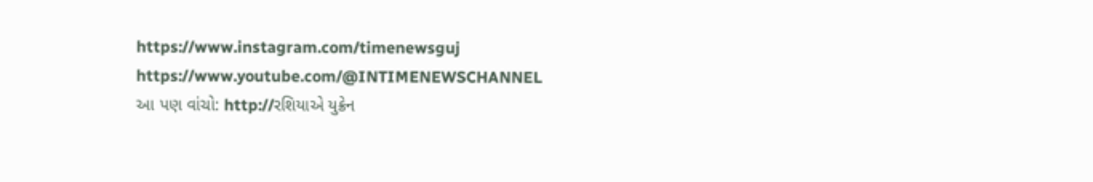https://www.instagram.com/timenewsguj
https://www.youtube.com/@INTIMENEWSCHANNEL
આ પણ વાંચો: http://રશિયાએ યુક્રેન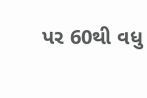પર 60થી વધુ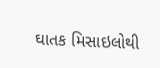ઘાતક મિસાઇલોથી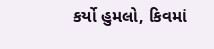કર્યો હુમલો, કિવમાં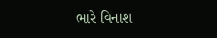ભારે વિનાશ